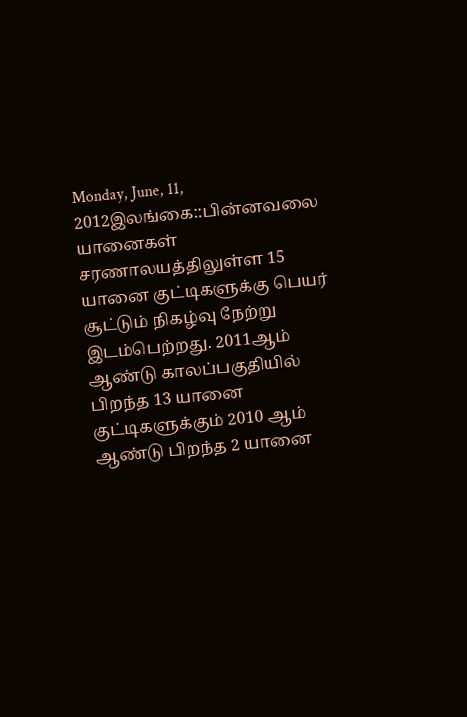Monday, June, 11, 2012இலங்கை::பின்னவலை யானைகள் சரணாலயத்திலுள்ள 15 யானை குட்டிகளுக்கு பெயர் சூட்டும் நிகழ்வு நேற்று இடம்பெற்றது. 2011ஆம் ஆண்டு காலப்பகுதியில் பிறந்த 13 யானை குட்டிகளுக்கும் 2010 ஆம் ஆண்டு பிறந்த 2 யானை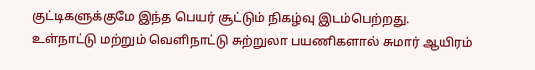குட்டிகளுக்குமே இந்த பெயர் சூட்டும் நிகழ்வு இடம்பெற்றது.
உள்நாட்டு மற்றும் வெளிநாட்டு சுற்றுலா பயணிகளால் சுமார் ஆயிரம்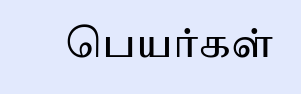பெயர்கள்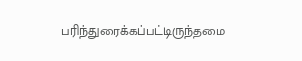பரிந்துரைக்கப்பட்டிருந்தமை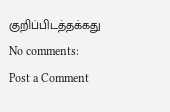குறிப்பிடத்தக்கது
No comments:
Post a Comment